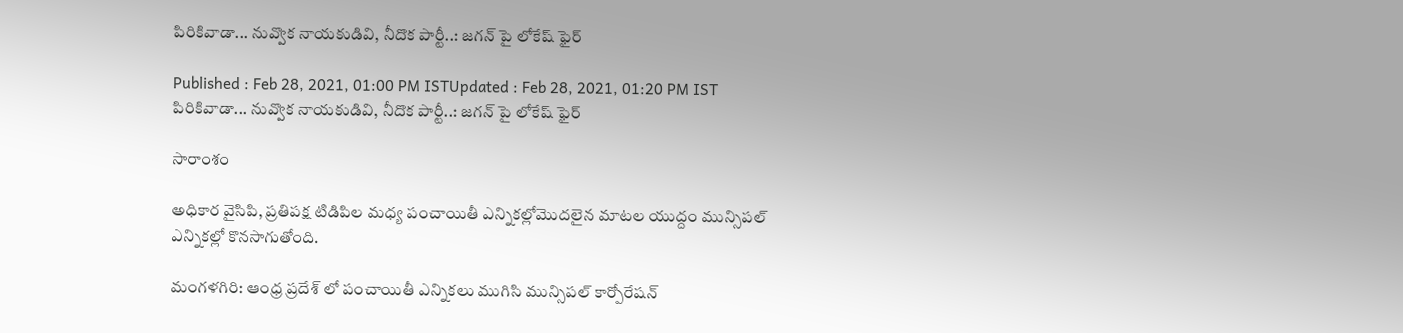పిరికివాడా... నువ్వొక నాయకుడివి, నీదొక పార్టీ..: జగన్ పై లోకేష్ ఫైర్

Published : Feb 28, 2021, 01:00 PM ISTUpdated : Feb 28, 2021, 01:20 PM IST
పిరికివాడా... నువ్వొక నాయకుడివి, నీదొక పార్టీ..: జగన్ పై లోకేష్ ఫైర్

సారాంశం

అధికార వైసిపి, ప్రతిపక్ష టిడిపిల మధ్య పంచాయితీ ఎన్నికల్లోమొదలైన మాటల యుద్దం మున్సిపల్ ఎన్నికల్లో కొనసాగుతోంది.

మంగళగిరి: ఆంధ్ర ప్రదేశ్ లో పంచాయితీ ఎన్నికలు ముగిసి మున్సిపల్ కార్పోరేషన్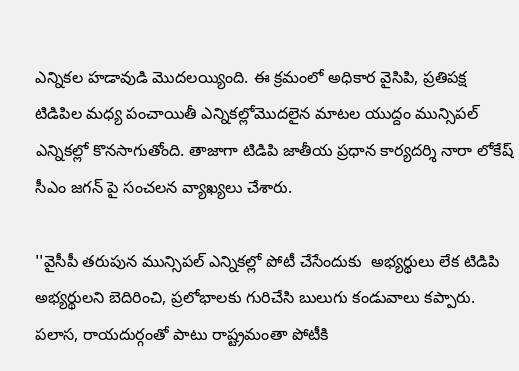ఎన్నికల హడావుడి మొదలయ్యింది. ఈ క్రమంలో అధికార వైసిపి, ప్రతిపక్ష టిడిపిల మధ్య పంచాయితీ ఎన్నికల్లోమొదలైన మాటల యుద్దం మున్సిపల్ ఎన్నికల్లో కొనసాగుతోంది. తాజాగా టిడిపి జాతీయ ప్రధాన కార్యదర్శి నారా లోకేష్ సీఎం జగన్ పై సంచలన వ్యాఖ్యలు చేశారు.

''వైసీపీ తరుపున మున్సిపల్ ఎన్నికల్లో పోటీ చేసేందుకు  అభ్యర్థులు లేక టిడిపి అభ్యర్థులని బెదిరించి, ప్రలోభాలకు గురిచేసి బులుగు కండువాలు కప్పారు. పలాస, రాయదుర్గంతో పాటు రాష్ట్రమంతా పోటీకి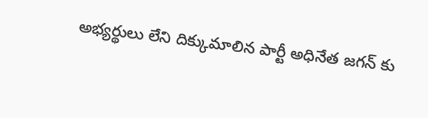అభ్యర్థులు లేని దిక్కుమాలిన పార్టీ అధినేత జగన్ కు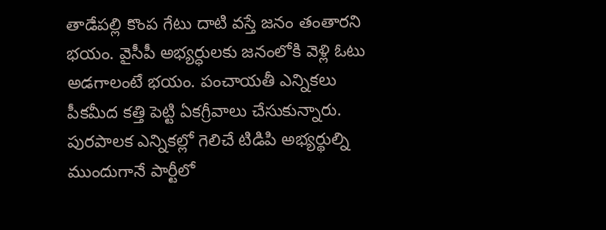తాడేపల్లి కొంప గేటు దాటి వస్తే జనం తంతారని భయం. వైసీపీ అభ్యర్ధులకు జనంలోకి వెళ్లి ఓటు అడగాలంటే భయం. పంచాయతీ ఎన్నికలు పీకమీద కత్తి పెట్టి ఏకగ్రీవాలు చేసుకున్నారు. పురపాలక ఎన్నికల్లో గెలిచే టిడిపి అభ్యర్థుల్ని ముందుగానే పార్టీలో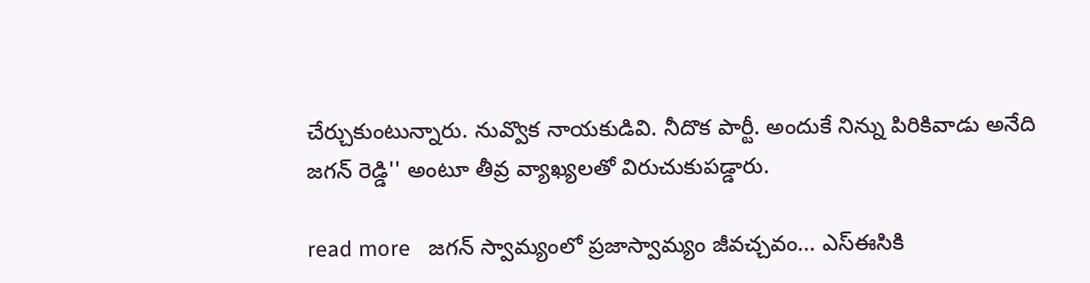చేర్చుకుంటున్నారు. నువ్వొక నాయకుడివి. నీదొక పార్టీ. అందుకే నిన్ను పిరికివాడు అనేది జగన్ రెడ్డి'' అంటూ తీవ్ర వ్యాఖ్యలతో విరుచుకుపడ్డారు.

read more   జగన్ స్వామ్యంలో ప్రజాస్వామ్యం జీవచ్చవం... ఎస్ఈసికి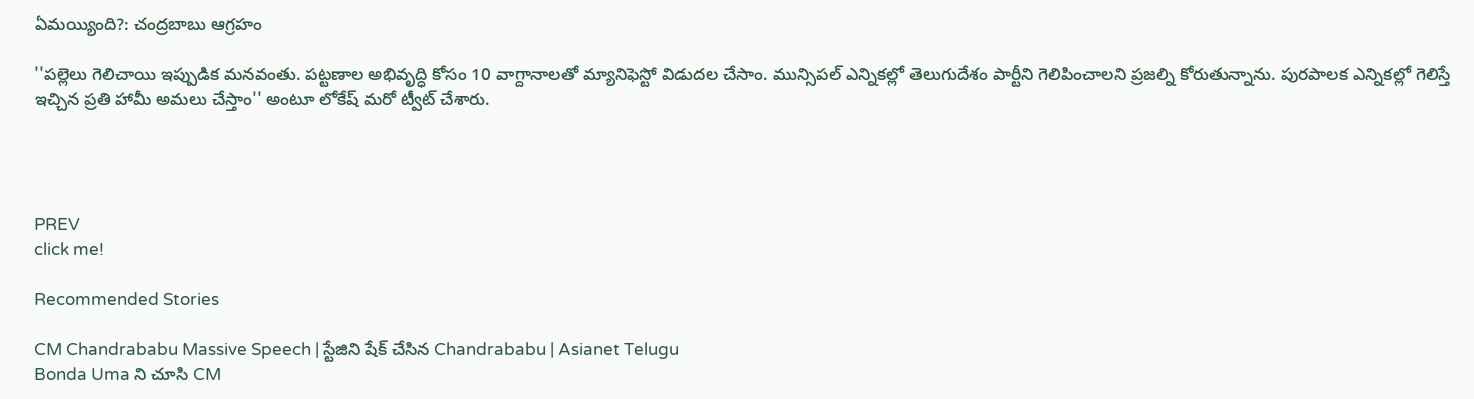ఏమయ్యింది?: చంద్రబాబు ఆగ్రహం

''పల్లెలు గెలిచాయి ఇప్పుడిక మనవంతు. పట్టణాల అభివృద్ధి కోసం 10 వాగ్దానాలతో మ్యానిఫెస్టో విడుదల చేసాం. మున్సిపల్ ఎన్నికల్లో తెలుగుదేశం పార్టీని గెలిపించాలని ప్రజల్ని కోరుతున్నాను. పురపాలక ఎన్నికల్లో గెలిస్తే ఇచ్చిన ప్రతి హామీ అమలు చేస్తాం'' అంటూ లోకేష్ మరో ట్వీట్ చేశారు.




PREV
click me!

Recommended Stories

CM Chandrababu Massive Speech | స్టేజిని షేక్ చేసిన Chandrababu | Asianet Telugu
Bonda Uma ని చూసి CM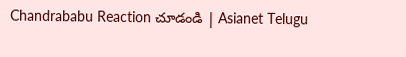Chandrababu Reaction చూడండి | Asianet Telugu